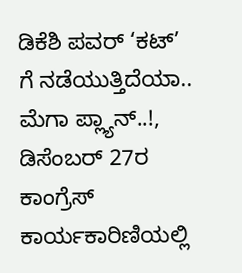ಡಿಕೆಶಿ ಪವರ್ ‘ಕಟ್’ ಗೆ ನಡೆಯುತ್ತಿದೆಯಾ.. ಮೆಗಾ ಪ್ಲ್ಯಾನ್..!, ಡಿಸೆಂಬರ್ 27ರ ಕಾಂಗ್ರೆಸ್ ಕಾರ್ಯಕಾರಿಣಿಯಲ್ಲಿ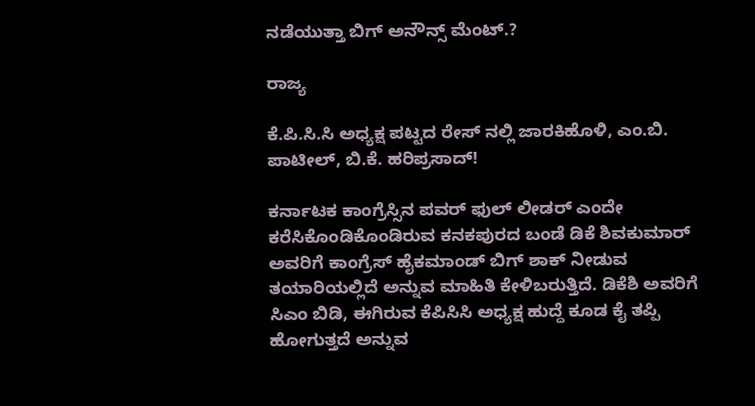ನಡೆಯುತ್ತಾ ಬಿಗ್ ಅನೌನ್ಸ್ ಮೆಂಟ್.?

ರಾಜ್ಯ

ಕೆ.ಪಿ.ಸಿ.ಸಿ ಅಧ್ಯಕ್ಷ ಪಟ್ಟದ ರೇಸ್ ನಲ್ಲಿ ಜಾರಕಿಹೊಳಿ, ಎಂ.ಬಿ. ಪಾಟೀಲ್, ಬಿ.ಕೆ. ಹರಿಪ್ರಸಾದ್!

ಕರ್ನಾಟಕ ಕಾಂಗ್ರೆಸ್ಸಿನ ಪವರ್ ಫುಲ್ ಲೀಡರ್ ಎಂದೇ ಕರೆಸಿಕೊಂಡಿಕೊಂಡಿರುವ ಕನಕಪುರದ ಬಂಡೆ ಡಿಕೆ ಶಿವಕುಮಾರ್ ಅವರಿಗೆ ಕಾಂಗ್ರೆಸ್ ಹೈಕಮಾಂಡ್ ಬಿಗ್ ಶಾಕ್ ನೀಡುವ ತಯಾರಿಯಲ್ಲಿದೆ ಅನ್ನುವ ಮಾಹಿತಿ ಕೇಳಿಬರುತ್ತಿದೆ. ಡಿಕೆಶಿ ಅವರಿಗೆ ಸಿಎಂ ಬಿಡಿ, ಈಗಿರುವ ಕೆಪಿಸಿಸಿ ಅಧ್ಯಕ್ಷ ಹುದ್ದೆ ಕೂಡ ಕೈ ತಪ್ಪಿ ಹೋಗುತ್ತದೆ ಅನ್ನುವ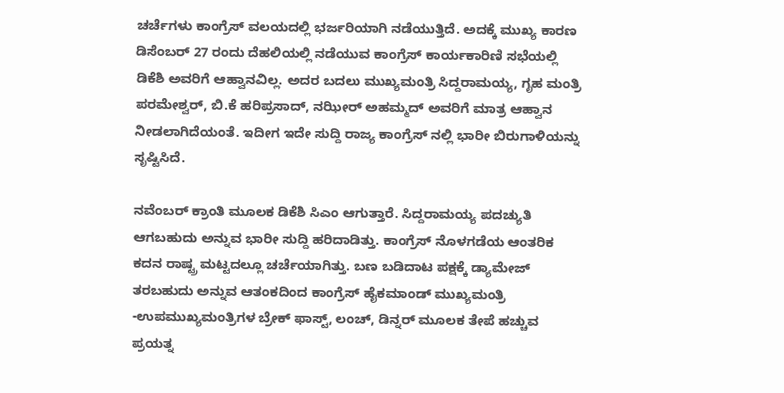ಚರ್ಚೆಗಳು ಕಾಂಗ್ರೆಸ್ ವಲಯದಲ್ಲಿ ಭರ್ಜರಿಯಾಗಿ ನಡೆಯುತ್ತಿದೆ. ಅದಕ್ಕೆ ಮುಖ್ಯ ಕಾರಣ ಡಿಸೆಂಬರ್ 27 ರಂದು ದೆಹಲಿಯಲ್ಲಿ ನಡೆಯುವ ಕಾಂಗ್ರೆಸ್ ಕಾರ್ಯಕಾರಿಣಿ ಸಭೆಯಲ್ಲಿ ಡಿಕೆಶಿ ಅವರಿಗೆ ಆಹ್ವಾನವಿಲ್ಲ. ಅದರ ಬದಲು ಮುಖ್ಯಮಂತ್ರಿ ಸಿದ್ದರಾಮಯ್ಯ, ಗೃಹ ಮಂತ್ರಿ ಪರಮೇಶ್ವರ್, ಬಿ.ಕೆ ಹರಿಪ್ರಸಾದ್, ನಝೀರ್ ಅಹಮ್ಮದ್ ಅವರಿಗೆ ಮಾತ್ರ ಆಹ್ವಾನ ನೀಡಲಾಗಿದೆಯಂತೆ. ಇದೀಗ ಇದೇ ಸುದ್ದಿ ರಾಜ್ಯ ಕಾಂಗ್ರೆಸ್ ನಲ್ಲಿ ಭಾರೀ ಬಿರುಗಾಳಿಯನ್ನು ಸೃಷ್ಟಿಸಿದೆ.

ನವೆಂಬರ್ ಕ್ರಾಂತಿ ಮೂಲಕ ಡಿಕೆಶಿ ಸಿಎಂ ಆಗುತ್ತಾರೆ. ಸಿದ್ದರಾಮಯ್ಯ ಪದಚ್ಯುತಿ ಆಗಬಹುದು ಅನ್ನುವ ಭಾರೀ ಸುದ್ದಿ ಹರಿದಾಡಿತ್ತು. ಕಾಂಗ್ರೆಸ್ ನೊಳಗಡೆಯ ಆಂತರಿಕ ಕದನ ರಾಷ್ಟ್ರ ಮಟ್ಟದಲ್ಲೂ ಚರ್ಚೆಯಾಗಿತ್ತು. ಬಣ ಬಡಿದಾಟ ಪಕ್ಷಕ್ಕೆ ಡ್ಯಾಮೇಜ್ ತರಬಹುದು ಅನ್ನುವ ಆತಂಕದಿಂದ ಕಾಂಗ್ರೆಸ್ ಹೈಕಮಾಂಡ್ ಮುಖ್ಯಮಂತ್ರಿ -ಉಪಮುಖ್ಯಮಂತ್ರಿಗಳ ಬ್ರೇಕ್ ಫಾಸ್ಟ್, ಲಂಚ್, ಡಿನ್ನರ್ ಮೂಲಕ ತೇಪೆ ಹಚ್ಚುವ ಪ್ರಯತ್ನ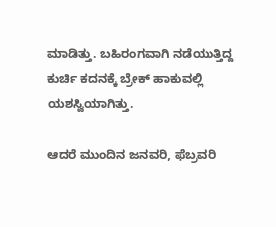ಮಾಡಿತ್ತು. ಬಹಿರಂಗವಾಗಿ ನಡೆಯುತ್ತಿದ್ದ ಕುರ್ಚಿ ಕದನಕ್ಕೆ ಬ್ರೇಕ್ ಹಾಕುವಲ್ಲಿ ಯಶಸ್ವಿಯಾಗಿತ್ತು.

ಆದರೆ ಮುಂದಿನ ಜನವರಿ, ಫೆಬ್ರವರಿ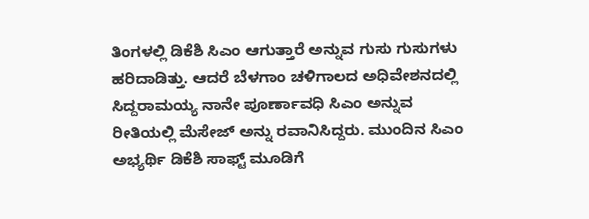ತಿಂಗಳಲ್ಲಿ ಡಿಕೆಶಿ ಸಿಎಂ ಆಗುತ್ತಾರೆ ಅನ್ನುವ ಗುಸು ಗುಸುಗಳು ಹರಿದಾಡಿತ್ತು. ಆದರೆ ಬೆಳಗಾಂ ಚಳಿಗಾಲದ ಅಧಿವೇಶನದಲ್ಲಿ ಸಿದ್ದರಾಮಯ್ಯ ನಾನೇ ಪೂರ್ಣಾವಧಿ ಸಿಎಂ ಅನ್ನುವ ರೀತಿಯಲ್ಲಿ ಮೆಸೇಜ್ ಅನ್ನು ರವಾನಿಸಿದ್ದರು. ಮುಂದಿನ ಸಿಎಂ ಅಭ್ಯರ್ಥಿ ಡಿಕೆಶಿ ಸಾಫ್ಟ್ ಮೂಡಿಗೆ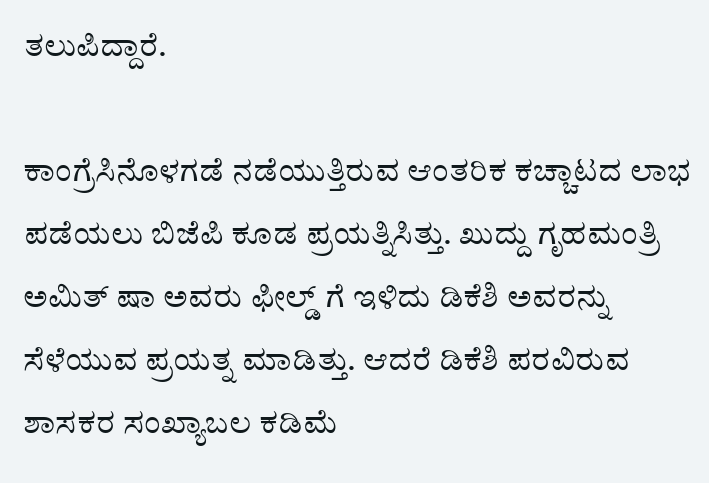ತಲುಪಿದ್ದಾರೆ.

ಕಾಂಗ್ರೆಸಿನೊಳಗಡೆ ನಡೆಯುತ್ತಿರುವ ಆಂತರಿಕ ಕಚ್ಚಾಟದ ಲಾಭ ಪಡೆಯಲು ಬಿಜೆಪಿ ಕೂಡ ಪ್ರಯತ್ನಿಸಿತ್ತು. ಖುದ್ದು ಗೃಹಮಂತ್ರಿ ಅಮಿತ್ ಷಾ ಅವರು ಫೀಲ್ಡ್ ಗೆ ಇಳಿದು ಡಿಕೆಶಿ ಅವರನ್ನು ಸೆಳೆಯುವ ಪ್ರಯತ್ನ ಮಾಡಿತ್ತು. ಆದರೆ ಡಿಕೆಶಿ ಪರವಿರುವ ಶಾಸಕರ ಸಂಖ್ಯಾಬಲ ಕಡಿಮೆ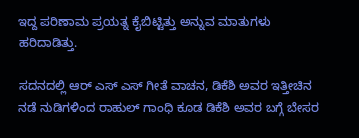ಇದ್ದ ಪರಿಣಾಮ ಪ್ರಯತ್ನ ಕೈಬಿಟ್ಟಿತ್ತು ಅನ್ನುವ ಮಾತುಗಳು ಹರಿದಾಡಿತ್ತು.

ಸದನದಲ್ಲಿ ಆರ್ ಎಸ್ ಎಸ್ ಗೀತೆ ವಾಚನ, ಡಿಕೆಶಿ ಅವರ ಇತ್ತೀಚಿನ ನಡೆ ನುಡಿಗಳಿಂದ ರಾಹುಲ್ ಗಾಂಧಿ ಕೂಡ ಡಿಕೆಶಿ ಅವರ ಬಗ್ಗೆ ಬೇಸರ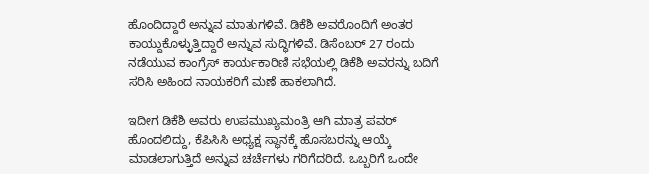ಹೊಂದಿದ್ದಾರೆ ಅನ್ನುವ ಮಾತುಗಳಿವೆ. ಡಿಕೆಶಿ ಅವರೊಂದಿಗೆ ಅಂತರ ಕಾಯ್ದುಕೊಳ್ಳುತ್ತಿದ್ದಾರೆ ಅನ್ನುವ ಸುದ್ಧಿಗಳಿವೆ. ಡಿಸೆಂಬರ್ 27 ರಂದು ನಡೆಯುವ ಕಾಂಗ್ರೆಸ್ ಕಾರ್ಯಕಾರಿಣಿ ಸಭೆಯಲ್ಲಿ ಡಿಕೆಶಿ ಅವರನ್ನು ಬದಿಗೆ ಸರಿಸಿ ಅಹಿಂದ ನಾಯಕರಿಗೆ ಮಣೆ ಹಾಕಲಾಗಿದೆ.

ಇದೀಗ ಡಿಕೆಶಿ ಅವರು ಉಪಮುಖ್ಯಮಂತ್ರಿ ಆಗಿ ಮಾತ್ರ ಪವರ್ ಹೊಂದಲಿದ್ದು, ಕೆಪಿಸಿಸಿ ಅಧ್ಯಕ್ಷ ಸ್ಥಾನಕ್ಕೆ ಹೊಸಬರನ್ನು ಆಯ್ಕೆ ಮಾಡಲಾಗುತ್ತಿದೆ ಅನ್ನುವ ಚರ್ಚೆಗಳು ಗರಿಗೆದರಿದೆ. ಒಬ್ಬರಿಗೆ ಒಂದೇ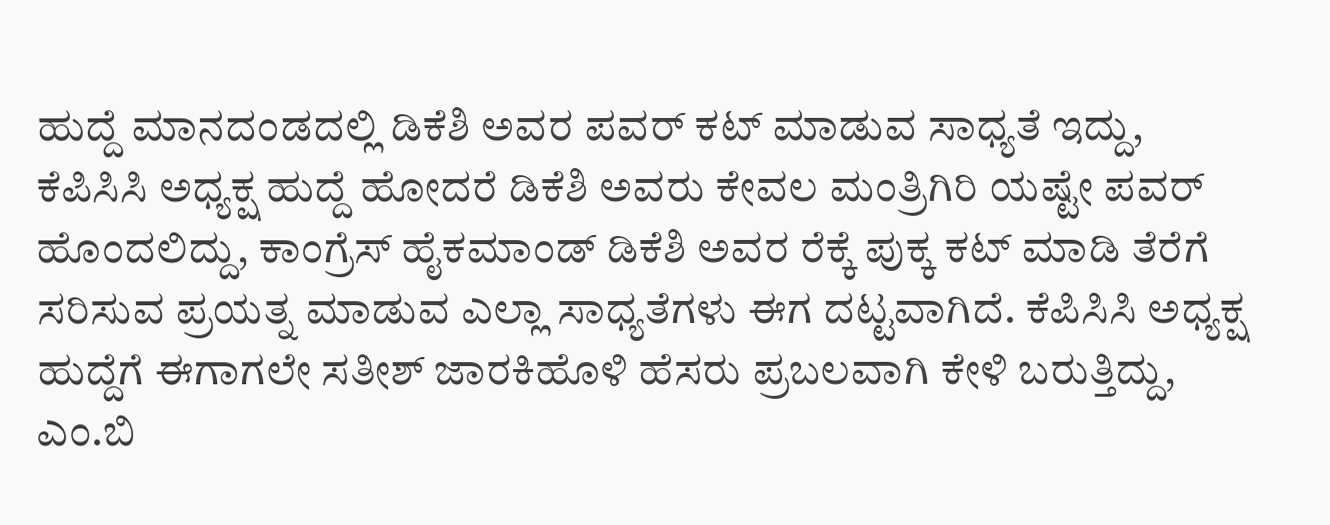ಹುದ್ದೆ ಮಾನದಂಡದಲ್ಲಿ ಡಿಕೆಶಿ ಅವರ ಪವರ್ ಕಟ್ ಮಾಡುವ ಸಾಧ್ಯತೆ ಇದ್ದು, ಕೆಪಿಸಿಸಿ ಅಧ್ಯಕ್ಷ ಹುದ್ದೆ ಹೋದರೆ ಡಿಕೆಶಿ ಅವರು ಕೇವಲ ಮಂತ್ರಿಗಿರಿ ಯಷ್ಟೇ ಪವರ್ ಹೊಂದಲಿದ್ದು, ಕಾಂಗ್ರೆಸ್ ಹೈಕಮಾಂಡ್ ಡಿಕೆಶಿ ಅವರ ರೆಕ್ಕೆ ಪುಕ್ಕ ಕಟ್ ಮಾಡಿ ತೆರೆಗೆ ಸರಿಸುವ ಪ್ರಯತ್ನ ಮಾಡುವ ಎಲ್ಲಾ ಸಾಧ್ಯತೆಗಳು ಈಗ ದಟ್ಟವಾಗಿದೆ. ಕೆಪಿಸಿಸಿ ಅಧ್ಯಕ್ಷ ಹುದ್ದೆಗೆ ಈಗಾಗಲೇ ಸತೀಶ್ ಜಾರಕಿಹೊಳಿ ಹೆಸರು ಪ್ರಬಲವಾಗಿ ಕೇಳಿ ಬರುತ್ತಿದ್ದು, ಎಂ.ಬಿ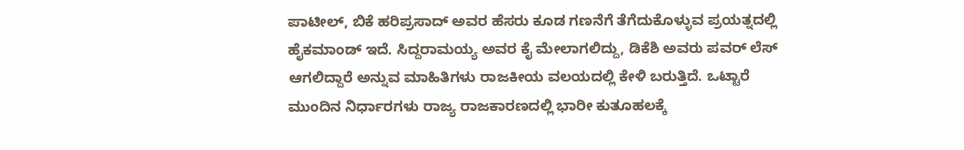ಪಾಟೀಲ್, ಬಿಕೆ ಹರಿಪ್ರಸಾದ್ ಅವರ ಹೆಸರು ಕೂಡ ಗಣನೆಗೆ ತೆಗೆದುಕೊಳ್ಳುವ ಪ್ರಯತ್ನದಲ್ಲಿ ಹೈಕಮಾಂಡ್ ಇದೆ. ಸಿದ್ದರಾಮಯ್ಯ ಅವರ ಕೈ ಮೇಲಾಗಲಿದ್ದು, ಡಿಕೆಶಿ ಅವರು ಪವರ್ ಲೆಸ್ ಆಗಲಿದ್ದಾರೆ ಅನ್ನುವ ಮಾಹಿತಿಗಳು ರಾಜಕೀಯ ವಲಯದಲ್ಲಿ ಕೇಳಿ ಬರುತ್ತಿದೆ. ಒಟ್ಟಾರೆ ಮುಂದಿನ ನಿರ್ಧಾರಗಳು ರಾಜ್ಯ ರಾಜಕಾರಣದಲ್ಲಿ ಭಾರೀ ಕುತೂಹಲಕ್ಕೆ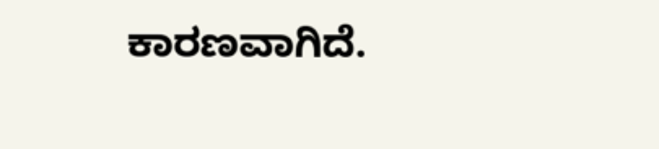ಕಾರಣವಾಗಿದೆ.